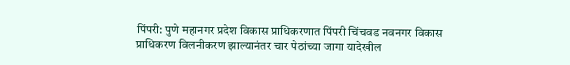पिंपरी: पुणे महानगर प्रदेश विकास प्राधिकरणात पिंपरी चिंचवड नवनगर विकास प्राधिकरण विलनीकरण झाल्यानंतर चार पेठांच्या जागा यादेखील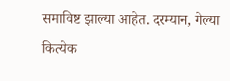समाविष्ट झाल्या आहेत. दरम्यान, गेल्या कित्येक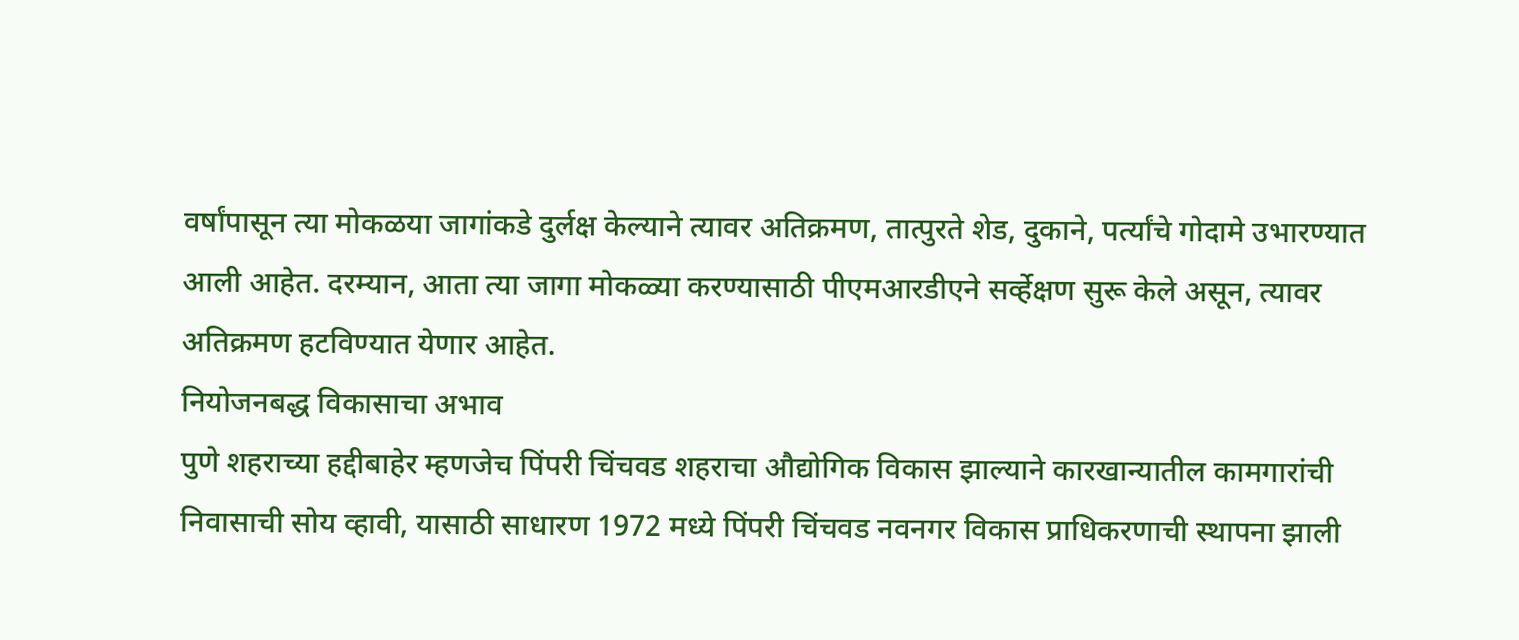वर्षांपासून त्या मोकळया जागांकडे दुर्लक्ष केल्याने त्यावर अतिक्रमण, तात्पुरते शेड, दुकाने, पर्त्यांचे गोदामे उभारण्यात आली आहेत. दरम्यान, आता त्या जागा मोकळ्या करण्यासाठी पीएमआरडीएने सर्व्हेक्षण सुरू केले असून, त्यावर अतिक्रमण हटविण्यात येणार आहेत.
नियोजनबद्ध विकासाचा अभाव
पुणे शहराच्या हद्दीबाहेर म्हणजेच पिंपरी चिंचवड शहराचा औद्योगिक विकास झाल्याने कारखान्यातील कामगारांची निवासाची सोय व्हावी, यासाठी साधारण 1972 मध्ये पिंपरी चिंचवड नवनगर विकास प्राधिकरणाची स्थापना झाली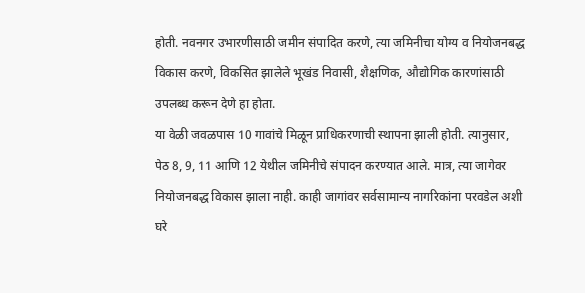होती. नवनगर उभारणीसाठी जमीन संपादित करणे, त्या जमिनीचा योग्य व नियोजनबद्ध विकास करणे, विकसित झालेले भूखंड निवासी, शैक्षणिक, औद्योगिक कारणांसाठी उपलब्ध करून देणे हा होता.
या वेळी जवळपास 10 गावांचे मिळून प्राधिकरणाची स्थापना झाली होती. त्यानुसार, पेठ 8, 9, 11 आणि 12 येथील जमिनीचे संपादन करण्यात आले. मात्र, त्या जागेवर नियोजनबद्ध विकास झाला नाही. काही जागांवर सर्वसामान्य नागरिकांना परवडेल अशी घरे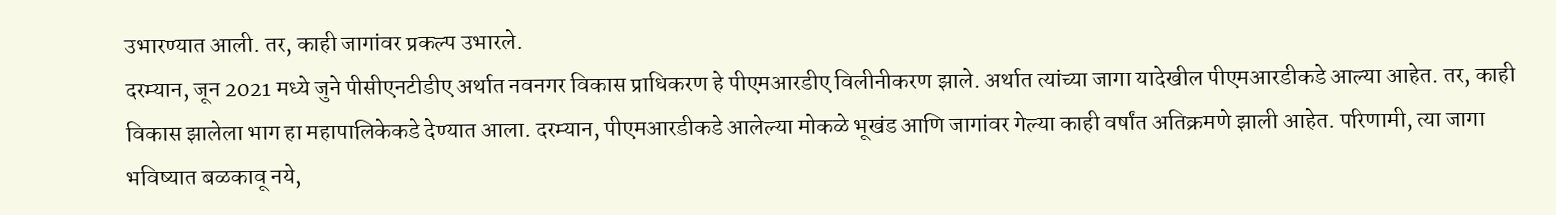उभारण्यात आली. तर, काही जागांवर प्रकल्प उभारले.
दरम्यान, जून 2021 मध्ये जुने पीसीएनटीडीए अर्थात नवनगर विकास प्राधिकरण हे पीएमआरडीए विलीनीकरण झाले. अर्थात त्यांच्या जागा यादेखील पीएमआरडीकडे आल्या आहेत. तर, काही विकास झालेला भाग हा महापालिकेकडे देण्यात आला. दरम्यान, पीएमआरडीकडे आलेल्या मोकळे भूखंड आणि जागांवर गेल्या काही वर्षांत अतिक्रमणे झाली आहेत. परिणामी, त्या जागा भविष्यात बळकावू नये,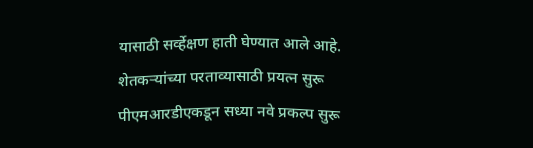यासाठी सर्व्हेक्षण हाती घेण्यात आले आहे.
शेतकऱ्यांच्या परताव्यासाठी प्रयत्न सुरू
पीएमआरडीएकडून सध्या नवे प्रकल्प सुरू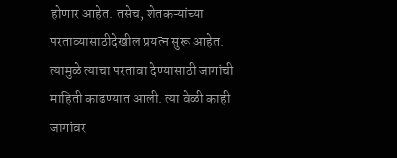होणार आहेत. तसेच, शेतकऱ्यांच्या परताव्यासाठीदेखील प्रयत्न सुरू आहेत. त्यामुळे त्याचा परतावा देण्यासाठी जागांची माहिती काढण्यात आली. त्या वेळी काही जागांवर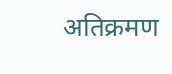अतिक्रमण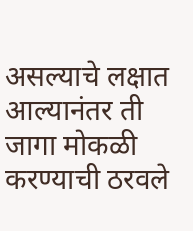असल्याचे लक्षात आल्यानंतर ती जागा मोकळी करण्याची ठरवले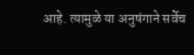आहे. त्यामुळे या अनुषंगाने सर्वेच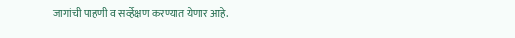जागांची पाहणी व सर्व्हेक्षण करण्यात येणार आहे.